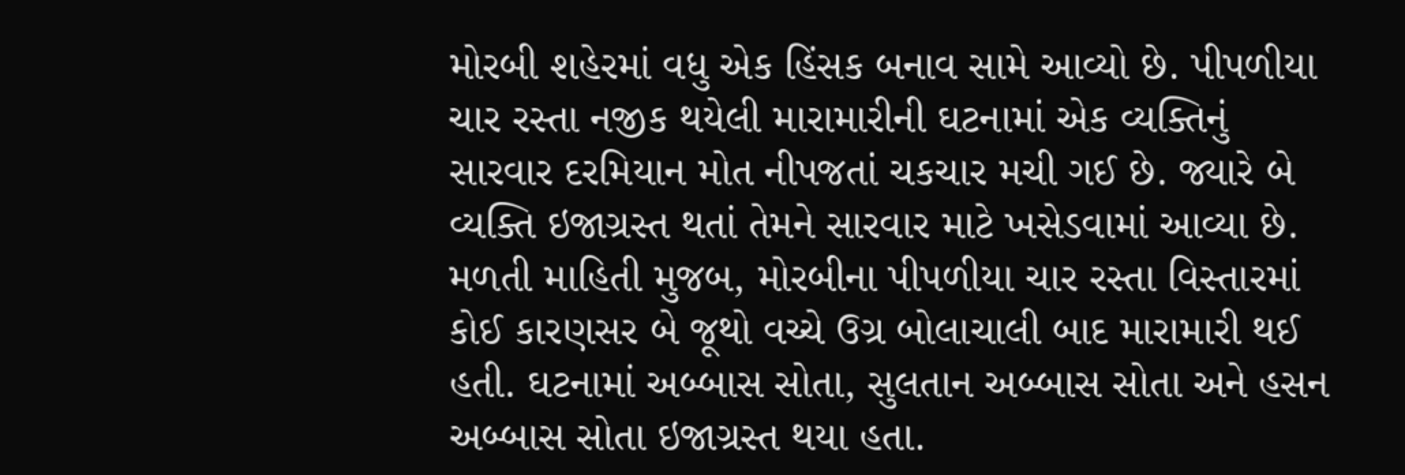મોરબી શહેરમાં વધુ એક હિંસક બનાવ સામે આવ્યો છે. પીપળીયા ચાર રસ્તા નજીક થયેલી મારામારીની ઘટનામાં એક વ્યક્તિનું સારવાર દરમિયાન મોત નીપજતાં ચકચાર મચી ગઈ છે. જ્યારે બે વ્યક્તિ ઇજાગ્રસ્ત થતાં તેમને સારવાર માટે ખસેડવામાં આવ્યા છે.
મળતી માહિતી મુજબ, મોરબીના પીપળીયા ચાર રસ્તા વિસ્તારમાં કોઈ કારણસર બે જૂથો વચ્ચે ઉગ્ર બોલાચાલી બાદ મારામારી થઈ હતી. ઘટનામાં અબ્બાસ સોતા, સુલતાન અબ્બાસ સોતા અને હસન અબ્બાસ સોતા ઇજાગ્રસ્ત થયા હતા.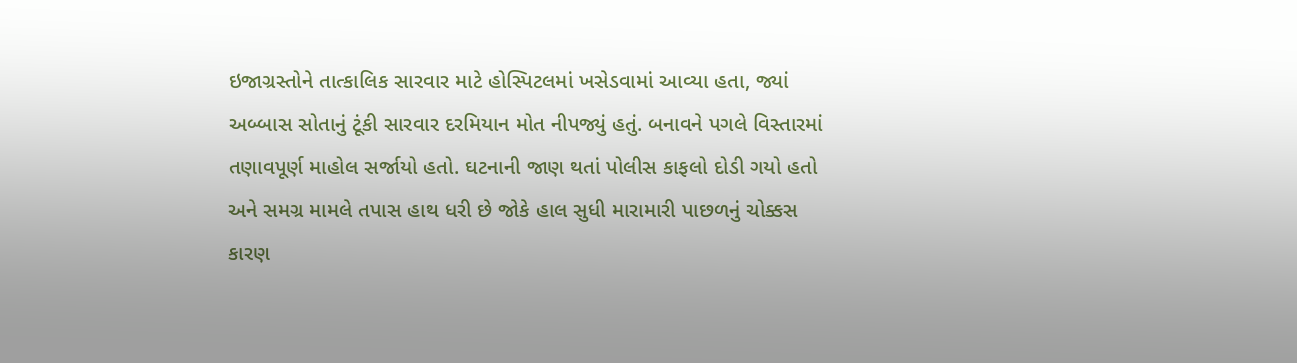ઇજાગ્રસ્તોને તાત્કાલિક સારવાર માટે હોસ્પિટલમાં ખસેડવામાં આવ્યા હતા, જ્યાં અબ્બાસ સોતાનું ટૂંકી સારવાર દરમિયાન મોત નીપજ્યું હતું. બનાવને પગલે વિસ્તારમાં તણાવપૂર્ણ માહોલ સર્જાયો હતો. ઘટનાની જાણ થતાં પોલીસ કાફલો દોડી ગયો હતો અને સમગ્ર મામલે તપાસ હાથ ધરી છે જોકે હાલ સુધી મારામારી પાછળનું ચોક્કસ કારણ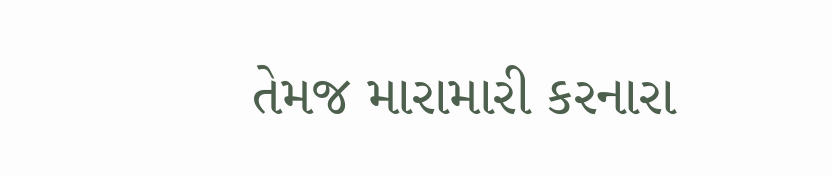તેમજ મારામારી કરનારા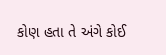કોણ હતા તે અંગે કોઈ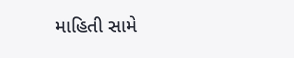માહિતી સામે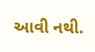આવી નથી.